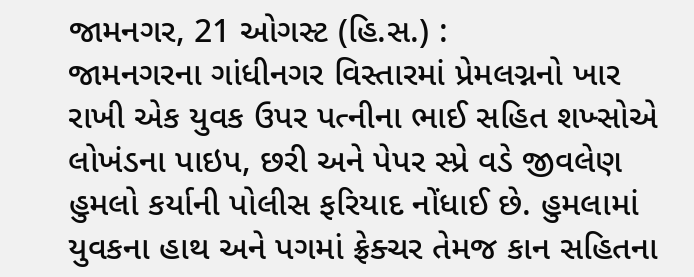જામનગર, 21 ઓગસ્ટ (હિ.સ.) :
જામનગરના ગાંધીનગર વિસ્તારમાં પ્રેમલગ્નનો ખાર રાખી એક યુવક ઉપર પત્નીના ભાઈ સહિત શખ્સોએ લોખંડના પાઇપ, છરી અને પેપર સ્પ્રે વડે જીવલેણ હુમલો કર્યાની પોલીસ ફરિયાદ નોંધાઈ છે. હુમલામાં યુવકના હાથ અને પગમાં ફ્રેક્ચર તેમજ કાન સહિતના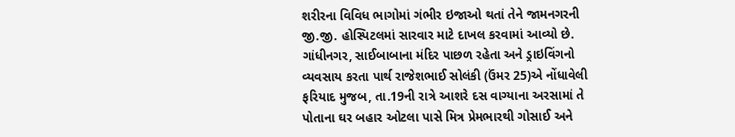શરીરના વિવિધ ભાગોમાં ગંભીર ઇજાઓ થતાં તેને જામનગરની જી.જી. હોસ્પિટલમાં સારવાર માટે દાખલ કરવામાં આવ્યો છે.
ગાંધીનગર, સાઈબાબાના મંદિર પાછળ રહેતા અને ડ્રાઇવિંગનો વ્યવસાય કરતા પાર્થ રાજેશભાઈ સોલંકી (ઉંમર 25)એ નોંધાવેલી ફરિયાદ મુજબ, તા.19ની રાત્રે આશરે દસ વાગ્યાના અરસામાં તે પોતાના ઘર બહાર ઓટલા પાસે મિત્ર પ્રેમભારથી ગોસાઈ અને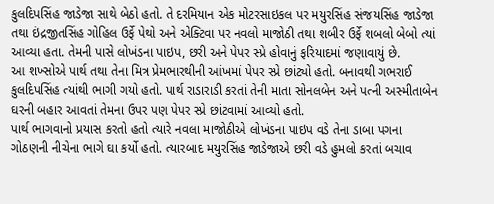કુલદિપસિંહ જાડેજા સાથે બેઠો હતો. તે દરમિયાન એક મોટરસાઇકલ પર મયુરસિંહ સંજયસિંહ જાડેજા તથા ઇંદ્રજીતસિંહ ગોહિલ ઉર્ફે પેથો અને એક્ટિવા પર નવલો માજોઠી તથા શબીર ઉર્ફે શબલો બેબો ત્યાં આવ્યા હતા. તેમની પાસે લોખંડના પાઇપ, છરી અને પેપર સ્પ્રે હોવાનું ફરિયાદમાં જણાવાયું છે.
આ શખ્સોએ પાર્થ તથા તેના મિત્ર પ્રેમભારથીની આંખમાં પેપર સ્પ્રે છાંટ્યો હતો. બનાવથી ગભરાઈ કુલદિપસિંહ ત્યાંથી ભાગી ગયો હતો. પાર્થ રાડારાડી કરતાં તેની માતા સોનલબેન અને પત્ની અસ્મીતાબેન ઘરની બહાર આવતાં તેમના ઉપર પણ પેપર સ્પ્રે છાંટવામાં આવ્યો હતો.
પાર્થ ભાગવાનો પ્રયાસ કરતો હતો ત્યારે નવલા માજોઠીએ લોખંડના પાઇપ વડે તેના ડાબા પગના ગોઠણની નીચેના ભાગે ઘા કર્યો હતો. ત્યારબાદ મયુરસિંહ જાડેજાએ છરી વડે હુમલો કરતાં બચાવ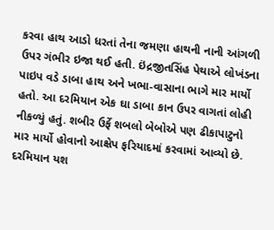કરવા હાથ આડો ધરતાં તેના જમણા હાથની નાની આંગળી ઉપર ગંભીર ઇજા થઈ હતી. ઇંદ્રજીતસિંહ પેથાએ લોખંડના પાઇપ વડે ડાબા હાથ અને ખભા-વાસાના ભાગે માર માર્યો હતો. આ દરમિયાન એક ઘા ડાબા કાન ઉપર વાગતાં લોહી નીકળ્યું હતું. શબીર ઉર્ફે શબલો બેબોએ પણ ઢીકાપાટુનો માર માર્યો હોવાનો આક્ષેપ ફરિયાદમાં કરવામાં આવ્યો છે.
દરમિયાન યશ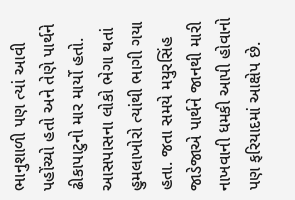ભાનુશાળી પણ ત્યાં આવી પહોંચ્યો હતો અને તેણે પાર્થને ઢીકાપાટુનો માર માર્યો હતો. આસપાસના લોકો ભેગા થતાં હુમલાખોરો ત્યાંથી ભાગી ગયા હતા. જતા સમયે મયુરસિંહ જાડેજાએ પાર્થને જાનથી મારી નાખવાની ધમકી આપી હોવાનો પણ ફરિયાદમાં આક્ષેપ છે.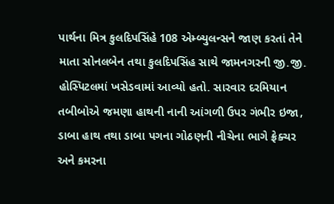પાર્થના મિત્ર કુલદિપસિંહે 108 એમ્બ્યુલન્સને જાણ કરતાં તેને માતા સોનલબેન તથા કુલદિપસિંહ સાથે જામનગરની જી.જી. હોસ્પિટલમાં ખસેડવામાં આવ્યો હતો. સારવાર દરમિયાન તબીબોએ જમણા હાથની નાની આંગળી ઉપર ગંભીર ઇજા, ડાબા હાથ તથા ડાબા પગના ગોઠણની નીચેના ભાગે ફ્રેક્ચર અને કમરના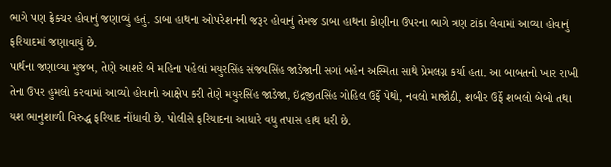ભાગે પણ ફ્રેક્ચર હોવાનું જણાવ્યું હતું. ડાબા હાથના ઓપરેશનની જરૂર હોવાનું તેમજ ડાબા હાથના કોણીના ઉપરના ભાગે ત્રણ ટાંકા લેવામાં આવ્યા હોવાનું ફરિયાદમાં જણાવાયું છે.
પાર્થના જણાવ્યા મુજબ, તેણે આશરે બે મહિના પહેલાં મયુરસિંહ સંજયસિંહ જાડેજાની સગાં બહેન અસ્મિતા સાથે પ્રેમલગ્ન કર્યા હતા. આ બાબતનો ખાર રાખી તેના ઉપર હુમલો કરવામાં આવ્યો હોવાનો આક્ષેપ કરી તેણે મયુરસિંહ જાડેજા, ઇંદ્રજીતસિંહ ગોહિલ ઉર્ફે પેથો, નવલો માજોઠી, શબીર ઉર્ફે શબલો બેબો તથા યશ ભાનુશાળી વિરુદ્ધ ફરિયાદ નોંધાવી છે. પોલીસે ફરિયાદના આધારે વધુ તપાસ હાથ ધરી છે.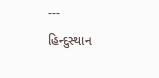---
હિન્દુસ્થાન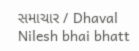સમાચાર / Dhaval Nilesh bhai bhatt